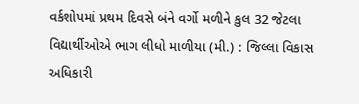વર્કશોપમાં પ્રથમ દિવસે બંને વર્ગો મળીને કુલ 32 જેટલા વિદ્યાર્થીઓએ ભાગ લીધો માળીયા (મી.) : જિલ્લા વિકાસ અધિકારી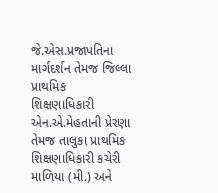જે.એસ.પ્રજાપતિના માર્ગદર્શન તેમજ જિલ્લા પ્રાથમિક શિક્ષણાધિકારી એન.એ.મેહતાની પ્રેરણા તેમજ તાલુકા પ્રાથમિક શિક્ષણાધિકારી કચેરી માળિયા (મી.) અને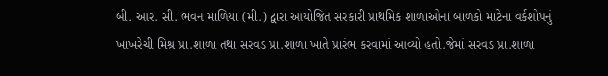બી. આર. સી. ભવન માળિયા (મી.) દ્વારા આયોજિત સરકારી પ્રાથમિક શાળાઓના બાળકો માટેના વર્કશોપનું ખાખરેચી મિશ્ર પ્રા.શાળા તથા સરવડ પ્રા.શાળા ખાતે પ્રારંભ કરવામાં આવ્યો હતો.જેમાં સરવડ પ્રા.શાળા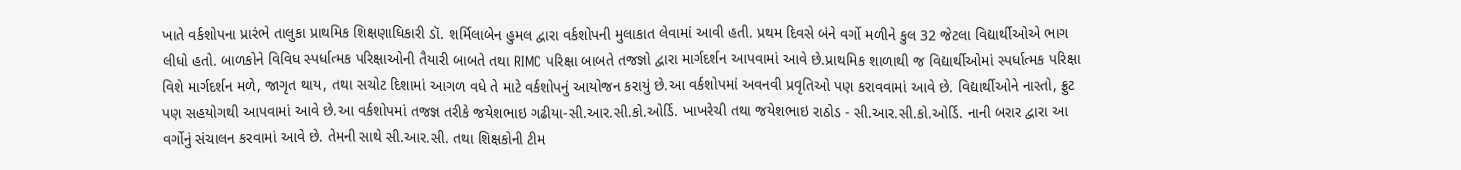ખાતે વર્કશોપના પ્રારંભે તાલુકા પ્રાથમિક શિક્ષણાધિકારી ડૉ. શર્મિલાબેન હુમલ દ્વારા વર્કશોપની મુલાકાત લેવામાં આવી હતી. પ્રથમ દિવસે બંને વર્ગો મળીને કુલ 32 જેટલા વિદ્યાર્થીઓએ ભાગ લીધો હતો. બાળકોને વિવિધ સ્પર્ધાત્મક પરિક્ષાઓની તૈયારી બાબતે તથા RIMC પરિક્ષા બાબતે તજજ્ઞો દ્વારા માર્ગદર્શન આપવામાં આવે છે.પ્રાથમિક શાળાથી જ વિદ્યાર્થીઓમાં સ્પર્ધાત્મક પરિક્ષા વિશે માર્ગદર્શન મળે, જાગૃત થાય, તથા સચોટ દિશામાં આગળ વધે તે માટે વર્કશોપનું આયોજન કરાયું છે.આ વર્કશોપમાં અવનવી પ્રવૃતિઓ પણ કરાવવામાં આવે છે. વિદ્યાર્થીઓને નાસ્તો, ફ્રુટ પણ સહયોગથી આપવામાં આવે છે.આ વર્કશોપમાં તજજ્ઞ તરીકે જયેશભાઇ ગઢીયા-સી.આર.સી.કો.ઓર્ડિ. ખાખરેચી તથા જયેશભાઇ રાઠોડ - સી.આર.સી.કો.ઓર્ડિ. નાની બરાર દ્વારા આ વર્ગોનું સંચાલન કરવામાં આવે છે. તેમની સાથે સી.આર.સી. તથા શિક્ષકોની ટીમ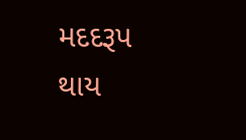મદદરૂપ થાય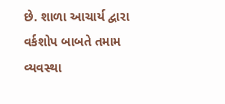છે. શાળા આચાર્ય દ્વારા વર્કશોપ બાબતે તમામ વ્યવસ્થા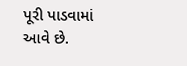પૂરી પાડવામાં આવે છે.